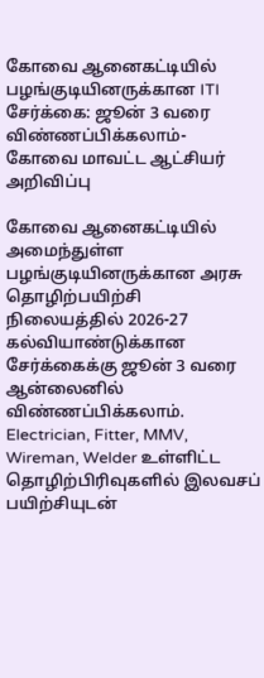கோவை ஆனைகட்டியில் பழங்குடியினருக்கான ITI சேர்க்கை: ஜூன் 3 வரை விண்ணப்பிக்கலாம்- கோவை மாவட்ட ஆட்சியர் அறிவிப்பு

கோவை ஆனைகட்டியில் அமைந்துள்ள பழங்குடியினருக்கான அரசு தொழிற்பயிற்சி நிலையத்தில் 2026-27 கல்வியாண்டுக்கான சேர்க்கைக்கு ஜூன் 3 வரை ஆன்லைனில் விண்ணப்பிக்கலாம். Electrician, Fitter, MMV, Wireman, Welder உள்ளிட்ட தொழிற்பிரிவுகளில் இலவசப் பயிற்சியுடன்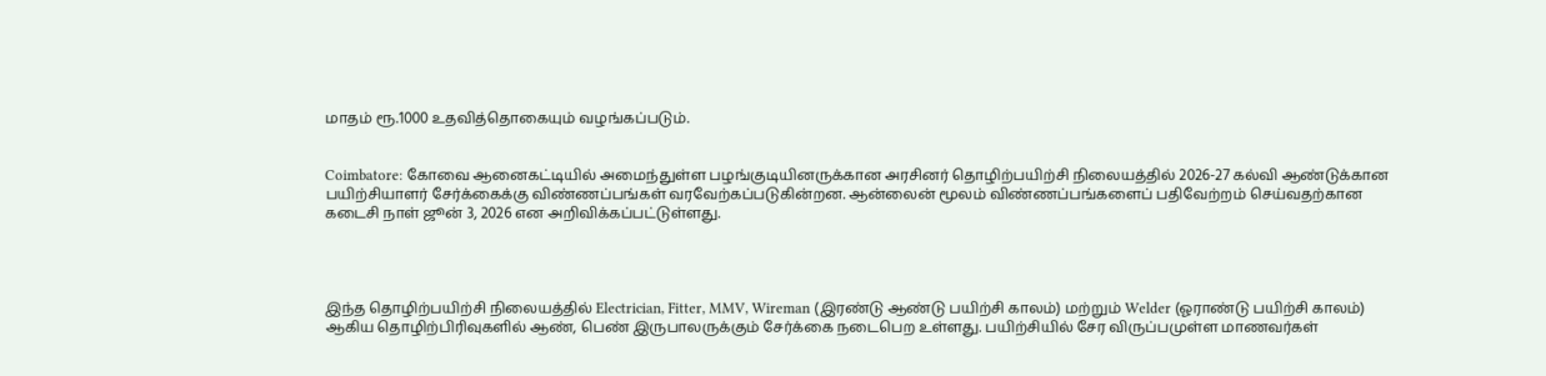மாதம் ரூ.1000 உதவித்தொகையும் வழங்கப்படும்.


Coimbatore: கோவை ஆனைகட்டியில் அமைந்துள்ள பழங்குடியினருக்கான அரசினர் தொழிற்பயிற்சி நிலையத்தில் 2026-27 கல்வி ஆண்டுக்கான பயிற்சியாளர் சேர்க்கைக்கு விண்ணப்பங்கள் வரவேற்கப்படுகின்றன. ஆன்லைன் மூலம் விண்ணப்பங்களைப் பதிவேற்றம் செய்வதற்கான கடைசி நாள் ஜூன் 3, 2026 என அறிவிக்கப்பட்டுள்ளது.




இந்த தொழிற்பயிற்சி நிலையத்தில் Electrician, Fitter, MMV, Wireman (இரண்டு ஆண்டு பயிற்சி காலம்) மற்றும் Welder (ஓராண்டு பயிற்சி காலம்) ஆகிய தொழிற்பிரிவுகளில் ஆண், பெண் இருபாலருக்கும் சேர்க்கை நடைபெற உள்ளது. பயிற்சியில் சேர விருப்பமுள்ள மாணவர்கள்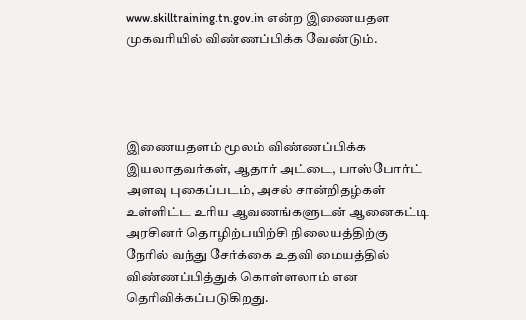www.skilltraining.tn.gov.in என்ற இணையதள முகவரியில் விண்ணப்பிக்க வேண்டும்.




இணையதளம் மூலம் விண்ணப்பிக்க இயலாதவர்கள், ஆதார் அட்டை, பாஸ்போர்ட் அளவு புகைப்படம், அசல் சான்றிதழ்கள் உள்ளிட்ட உரிய ஆவணங்களுடன் ஆனைகட்டி அரசினர் தொழிற்பயிற்சி நிலையத்திற்கு நேரில் வந்து சேர்க்கை உதவி மையத்தில் விண்ணப்பித்துக் கொள்ளலாம் என தெரிவிக்கப்படுகிறது.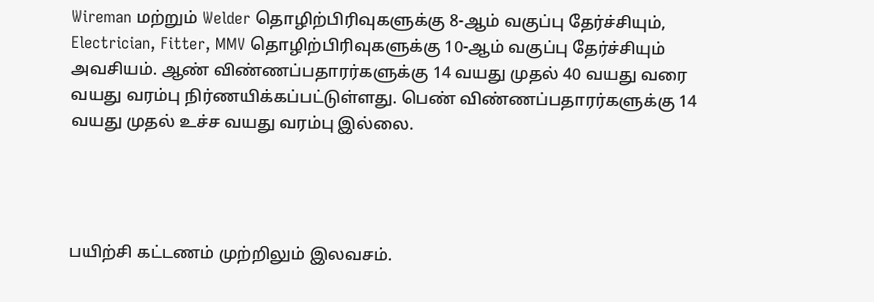Wireman மற்றும் Welder தொழிற்பிரிவுகளுக்கு 8-ஆம் வகுப்பு தேர்ச்சியும், Electrician, Fitter, MMV தொழிற்பிரிவுகளுக்கு 10-ஆம் வகுப்பு தேர்ச்சியும் அவசியம். ஆண் விண்ணப்பதாரர்களுக்கு 14 வயது முதல் 40 வயது வரை வயது வரம்பு நிர்ணயிக்கப்பட்டுள்ளது. பெண் விண்ணப்பதாரர்களுக்கு 14 வயது முதல் உச்ச வயது வரம்பு இல்லை.




பயிற்சி கட்டணம் முற்றிலும் இலவசம்.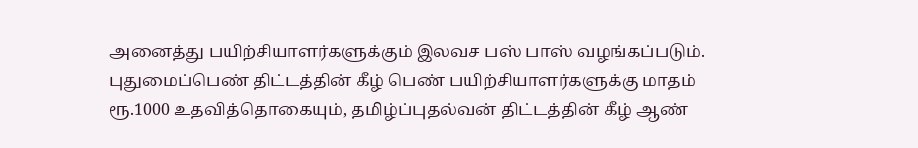அனைத்து பயிற்சியாளர்களுக்கும் இலவச பஸ் பாஸ் வழங்கப்படும். புதுமைப்பெண் திட்டத்தின் கீழ் பெண் பயிற்சியாளர்களுக்கு மாதம் ரூ.1000 உதவித்தொகையும், தமிழ்ப்புதல்வன் திட்டத்தின் கீழ் ஆண்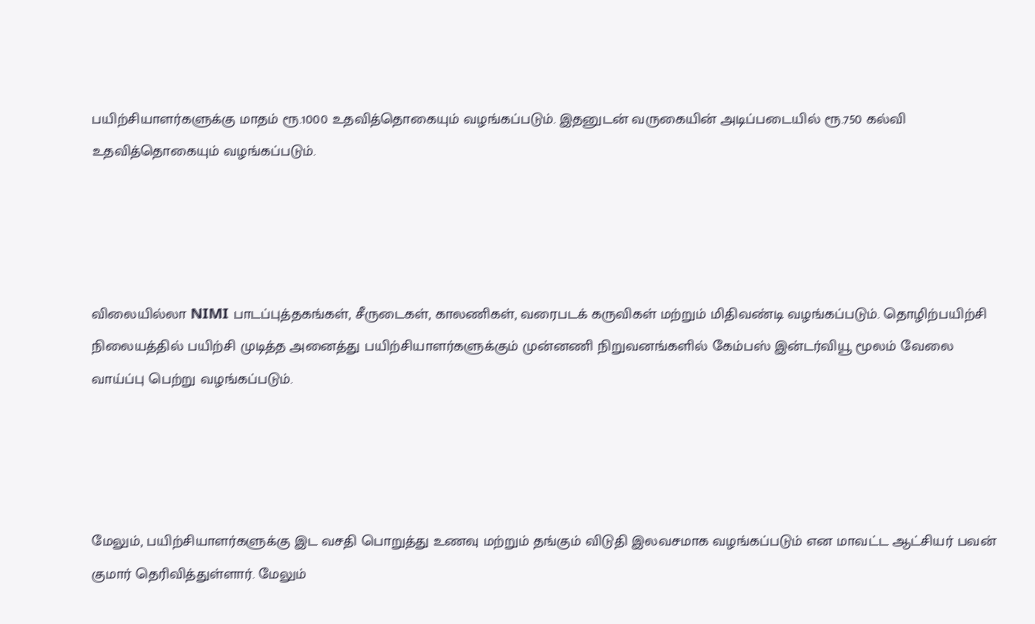பயிற்சியாளர்களுக்கு மாதம் ரூ.1000 உதவித்தொகையும் வழங்கப்படும். இதனுடன் வருகையின் அடிப்படையில் ரூ.750 கல்வி உதவித்தொகையும் வழங்கப்படும்.




விலையில்லா NIMI பாடப்புத்தகங்கள், சீருடைகள், காலணிகள், வரைபடக் கருவிகள் மற்றும் மிதிவண்டி வழங்கப்படும். தொழிற்பயிற்சி நிலையத்தில் பயிற்சி முடித்த அனைத்து பயிற்சியாளர்களுக்கும் முன்னணி நிறுவனங்களில் கேம்பஸ் இன்டர்வியூ மூலம் வேலை வாய்ப்பு பெற்று வழங்கப்படும்.




மேலும், பயிற்சியாளர்களுக்கு இட வசதி பொறுத்து உணவு மற்றும் தங்கும் விடுதி இலவசமாக வழங்கப்படும் என மாவட்ட ஆட்சியர் பவன் குமார் தெரிவித்துள்ளார். மேலும்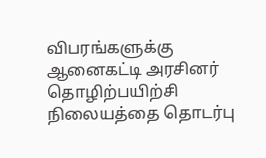விபரங்களுக்கு ஆனைகட்டி அரசினர் தொழிற்பயிற்சி நிலையத்தை தொடர்பு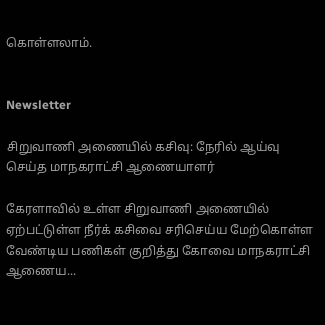கொள்ளலாம்.


Newsletter

சிறுவாணி அணையில் கசிவு: நேரில் ஆய்வு செய்த மாநகராட்சி ஆணையாளர்

கேரளாவில் உள்ள சிறுவாணி அணையில் ஏற்பட்டுள்ள நீர்க் கசிவை சரிசெய்ய மேற்கொள்ள வேண்டிய பணிகள் குறித்து கோவை மாநகராட்சி ஆணைய...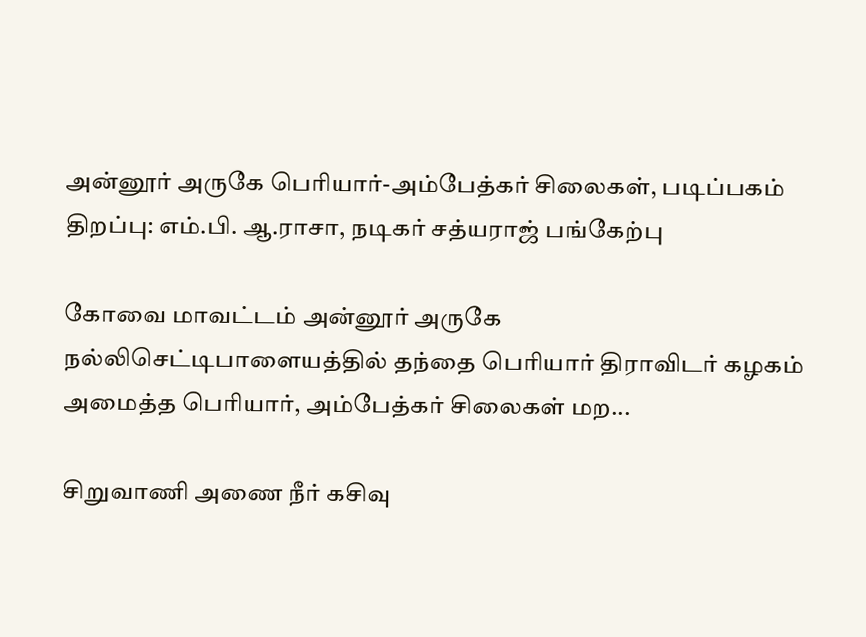அன்னூர் அருகே பெரியார்-அம்பேத்கர் சிலைகள், படிப்பகம் திறப்பு: எம்.பி. ஆ.ராசா, நடிகர் சத்யராஜ் பங்கேற்பு

கோவை மாவட்டம் அன்னூர் அருகே நல்லிசெட்டிபாளையத்தில் தந்தை பெரியார் திராவிடர் கழகம் அமைத்த பெரியார், அம்பேத்கர் சிலைகள் மற...

சிறுவாணி அணை நீர் கசிவு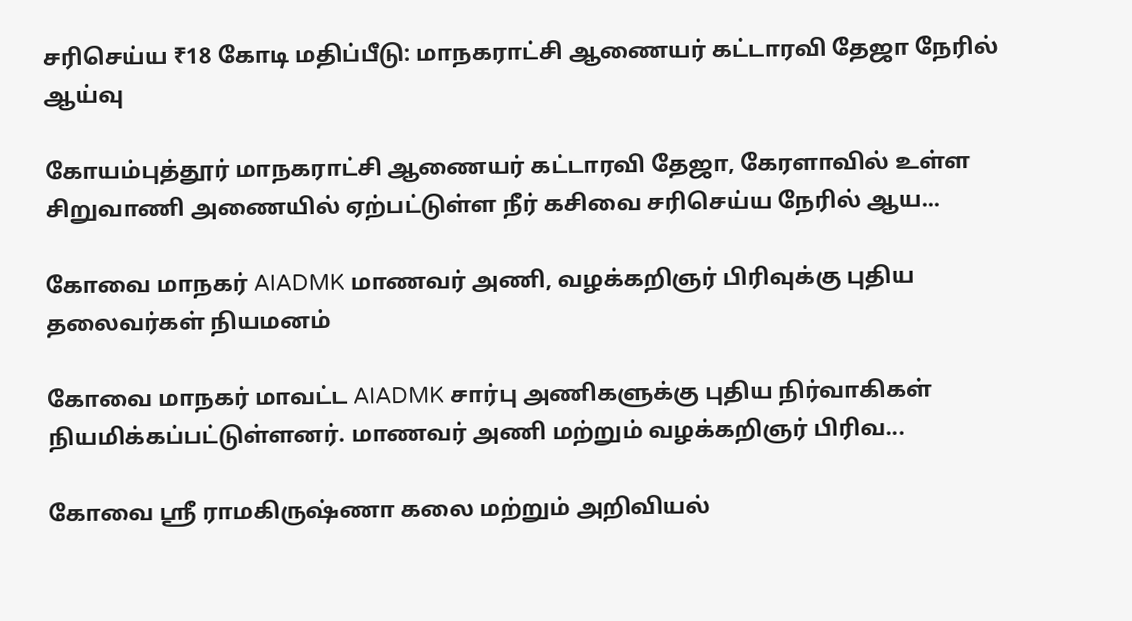சரிசெய்ய ₹18 கோடி மதிப்பீடு: மாநகராட்சி ஆணையர் கட்டாரவி தேஜா நேரில் ஆய்வு

கோயம்புத்தூர் மாநகராட்சி ஆணையர் கட்டாரவி தேஜா, கேரளாவில் உள்ள சிறுவாணி அணையில் ஏற்பட்டுள்ள நீர் கசிவை சரிசெய்ய நேரில் ஆய...

கோவை மாநகர் AIADMK மாணவர் அணி, வழக்கறிஞர் பிரிவுக்கு புதிய தலைவர்கள் நியமனம்

கோவை மாநகர் மாவட்ட AIADMK சார்பு அணிகளுக்கு புதிய நிர்வாகிகள் நியமிக்கப்பட்டுள்ளனர். மாணவர் அணி மற்றும் வழக்கறிஞர் பிரிவ...

கோவை ஸ்ரீ ராமகிருஷ்ணா கலை மற்றும் அறிவியல்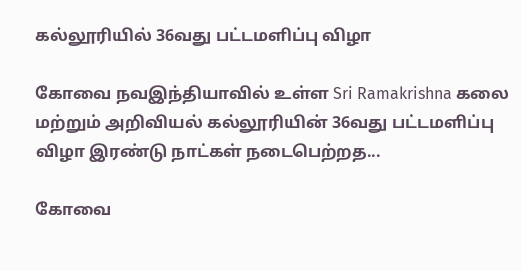கல்லூரியில் 36வது பட்டமளிப்பு விழா

கோவை நவஇந்தியாவில் உள்ள Sri Ramakrishna கலை மற்றும் அறிவியல் கல்லூரியின் 36வது பட்டமளிப்பு விழா இரண்டு நாட்கள் நடைபெற்றத...

கோவை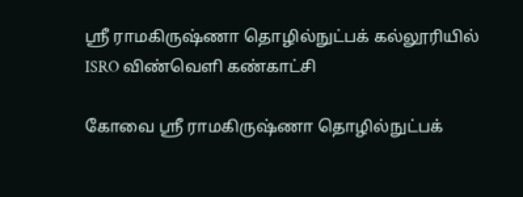ஸ்ரீ ராமகிருஷ்ணா தொழில்நுட்பக் கல்லூரியில் ISRO விண்வெளி கண்காட்சி

கோவை ஸ்ரீ ராமகிருஷ்ணா தொழில்நுட்பக்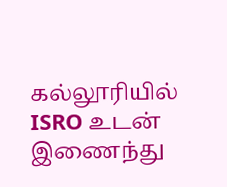கல்லூரியில் ISRO உடன் இணைந்து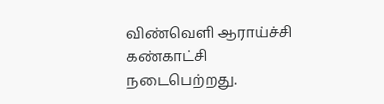விண்வெளி ஆராய்ச்சி கண்காட்சி நடைபெற்றது.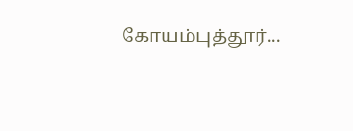கோயம்புத்தூர்...